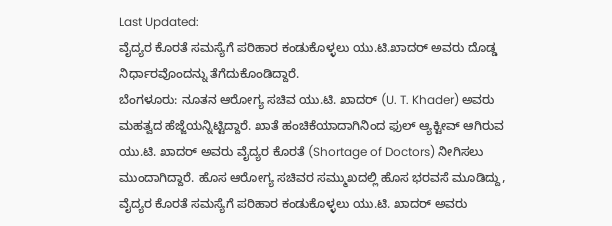Last Updated:
ವೈದ್ಯರ ಕೊರತೆ ಸಮಸ್ಯೆಗೆ ಪರಿಹಾರ ಕಂಡುಕೊಳ್ಳಲು ಯು.ಟಿ.ಖಾದರ್ ಅವರು ದೊಡ್ಡ ನಿರ್ಧಾರವೊಂದನ್ನು ತೆಗೆದುಕೊಂಡಿದ್ದಾರೆ.
ಬೆಂಗಳೂರು: ನೂತನ ಆರೋಗ್ಯ ಸಚಿವ ಯು.ಟಿ. ಖಾದರ್ (U. T. Khader) ಅವರು ಮಹತ್ವದ ಹೆಜ್ಜೆಯನ್ನಿಟ್ಟಿದ್ದಾರೆ. ಖಾತೆ ಹಂಚಿಕೆಯಾದಾಗಿನಿಂದ ಫುಲ್ ಆ್ಯಕ್ಟೀವ್ ಆಗಿರುವ ಯು.ಟಿ. ಖಾದರ್ ಅವರು ವೈದ್ಯರ ಕೊರತೆ (Shortage of Doctors) ನೀಗಿಸಲು ಮುಂದಾಗಿದ್ದಾರೆ. ಹೊಸ ಆರೋಗ್ಯ ಸಚಿವರ ಸಮ್ಮುಖದಲ್ಲಿ ಹೊಸ ಭರವಸೆ ಮೂಡಿದ್ದು, ವೈದ್ಯರ ಕೊರತೆ ಸಮಸ್ಯೆಗೆ ಪರಿಹಾರ ಕಂಡುಕೊಳ್ಳಲು ಯು.ಟಿ. ಖಾದರ್ ಅವರು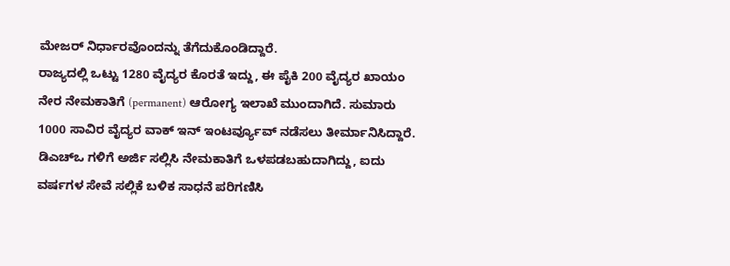ಮೇಜರ್ ನಿರ್ಧಾರವೊಂದನ್ನು ತೆಗೆದುಕೊಂಡಿದ್ದಾರೆ.
ರಾಜ್ಯದಲ್ಲಿ ಒಟ್ಟು 1280 ವೈದ್ಯರ ಕೊರತೆ ಇದ್ದು, ಈ ಪೈಕಿ 200 ವೈದ್ಯರ ಖಾಯಂ ನೇರ ನೇಮಕಾತಿಗೆ (permanent) ಆರೋಗ್ಯ ಇಲಾಖೆ ಮುಂದಾಗಿದೆ. ಸುಮಾರು 1000 ಸಾವಿರ ವೈದ್ಯರ ವಾಕ್ ಇನ್ ಇಂಟರ್ವ್ಯೂವ್ ನಡೆಸಲು ತೀರ್ಮಾನಿಸಿದ್ದಾರೆ. ಡಿಎಚ್ಒ ಗಳಿಗೆ ಅರ್ಜಿ ಸಲ್ಲಿಸಿ ನೇಮಕಾತಿಗೆ ಒಳಪಡಬಹುದಾಗಿದ್ದು, ಐದು ವರ್ಷಗಳ ಸೇವೆ ಸಲ್ಲಿಕೆ ಬಳಿಕ ಸಾಧನೆ ಪರಿಗಣಿಸಿ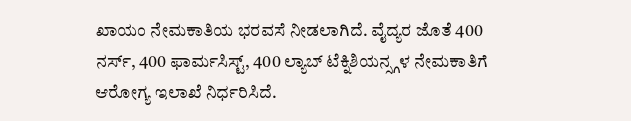ಖಾಯಂ ನೇಮಕಾತಿಯ ಭರವಸೆ ನೀಡಲಾಗಿದೆ. ವೈದ್ಯರ ಜೊತೆ 400 ನರ್ಸ್, 400 ಫಾರ್ಮಸಿಸ್ಟ್, 400 ಲ್ಯಾಬ್ ಟೆಕ್ನಿಶಿಯನ್ಸ್ಗಳ ನೇಮಕಾತಿಗೆ ಆರೋಗ್ಯ ಇಲಾಖೆ ನಿರ್ಧರಿಸಿದೆ.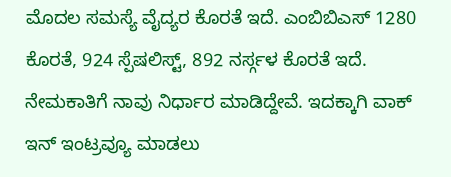ಮೊದಲ ಸಮಸ್ಯೆ ವೈದ್ಯರ ಕೊರತೆ ಇದೆ. ಎಂಬಿಬಿಎಸ್ 1280 ಕೊರತೆ, 924 ಸ್ಪೆಷಲಿಸ್ಟ್, 892 ನರ್ಸ್ಗಳ ಕೊರತೆ ಇದೆ. ನೇಮಕಾತಿಗೆ ನಾವು ನಿರ್ಧಾರ ಮಾಡಿದ್ದೇವೆ. ಇದಕ್ಕಾಗಿ ವಾಕ್ ಇನ್ ಇಂಟ್ರವ್ಯೂ ಮಾಡಲು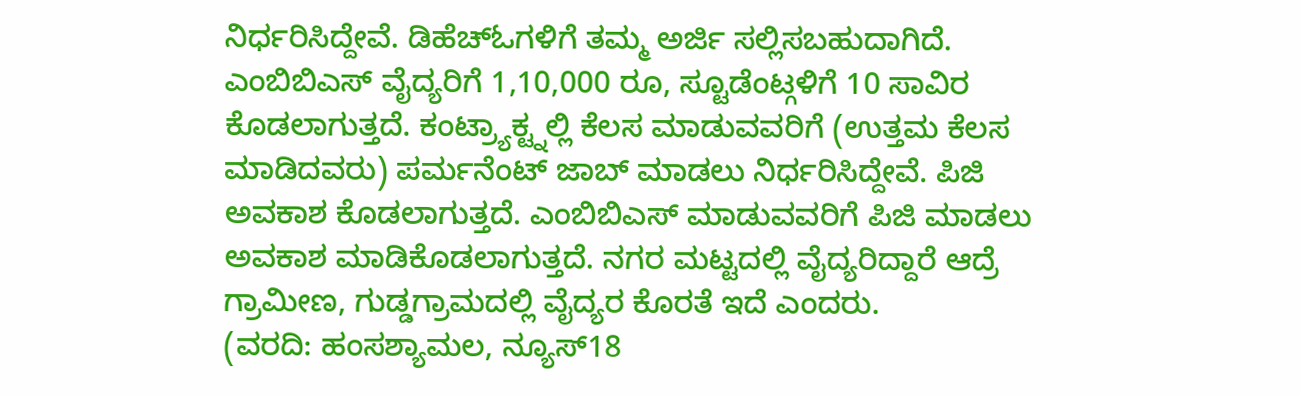ನಿರ್ಧರಿಸಿದ್ದೇವೆ. ಡಿಹೆಚ್ಓಗಳಿಗೆ ತಮ್ಮ ಅರ್ಜಿ ಸಲ್ಲಿಸಬಹುದಾಗಿದೆ. ಎಂಬಿಬಿಎಸ್ ವೈದ್ಯರಿಗೆ 1,10,000 ರೂ, ಸ್ಟೂಡೆಂಟ್ಗಳಿಗೆ 10 ಸಾವಿರ ಕೊಡಲಾಗುತ್ತದೆ. ಕಂಟ್ರ್ಯಾಕ್ಟ್ನಲ್ಲಿ ಕೆಲಸ ಮಾಡುವವರಿಗೆ (ಉತ್ತಮ ಕೆಲಸ ಮಾಡಿದವರು) ಪರ್ಮನೆಂಟ್ ಜಾಬ್ ಮಾಡಲು ನಿರ್ಧರಿಸಿದ್ದೇವೆ. ಪಿಜಿ ಅವಕಾಶ ಕೊಡಲಾಗುತ್ತದೆ. ಎಂಬಿಬಿಎಸ್ ಮಾಡುವವರಿಗೆ ಪಿಜಿ ಮಾಡಲು ಅವಕಾಶ ಮಾಡಿಕೊಡಲಾಗುತ್ತದೆ. ನಗರ ಮಟ್ಟದಲ್ಲಿ ವೈದ್ಯರಿದ್ದಾರೆ ಆದ್ರೆ ಗ್ರಾಮೀಣ, ಗುಡ್ಡಗ್ರಾಮದಲ್ಲಿ ವೈದ್ಯರ ಕೊರತೆ ಇದೆ ಎಂದರು.
(ವರದಿ: ಹಂಸಶ್ಯಾಮಲ, ನ್ಯೂಸ್18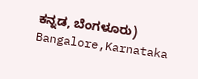ಕನ್ನಡ, ಬೆಂಗಳೂರು)
Bangalore,Karnataka